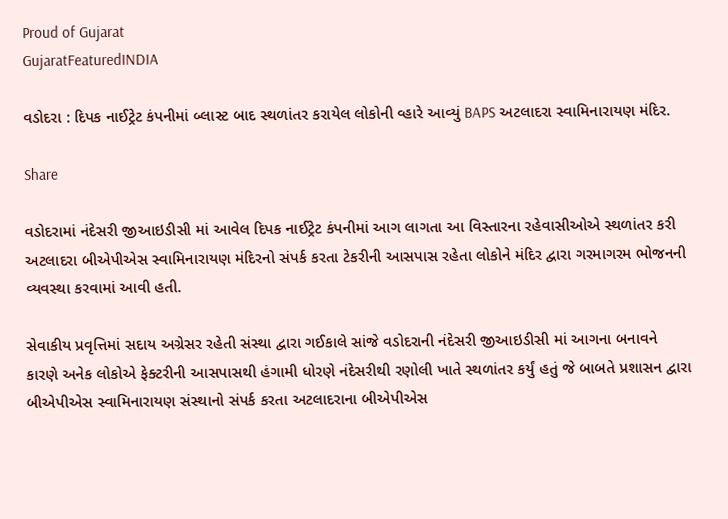Proud of Gujarat
GujaratFeaturedINDIA

વડોદરા : દિપક નાઈટ્રેટ કંપનીમાં બ્લાસ્ટ બાદ સ્થળાંતર કરાયેલ લોકોની વ્હારે આવ્યું BAPS અટલાદરા સ્વામિનારાયણ મંદિર.

Share

વડોદરામાં નંદેસરી જીઆઇડીસી માં આવેલ દિપક નાઈટ્રેટ કંપનીમાં આગ લાગતા આ વિસ્તારના રહેવાસીઓએ સ્થળાંતર કરી અટલાદરા બીએપીએસ સ્વામિનારાયણ મંદિરનો સંપર્ક કરતા ટેકરીની આસપાસ રહેતા લોકોને મંદિર દ્વારા ગરમાગરમ ભોજનની વ્યવસ્થા કરવામાં આવી હતી.

સેવાકીય પ્રવૃત્તિમાં સદાય અગ્રેસર રહેતી સંસ્થા દ્વારા ગઈકાલે સાંજે વડોદરાની નંદેસરી જીઆઇડીસી માં આગના બનાવને કારણે અનેક લોકોએ ફેક્ટરીની આસપાસથી હંગામી ધોરણે નંદેસરીથી રણોલી ખાતે સ્થળાંતર કર્યું હતું જે બાબતે પ્રશાસન દ્વારા બીએપીએસ સ્વામિનારાયણ સંસ્થાનો સંપર્ક કરતા અટલાદરાના બીએપીએસ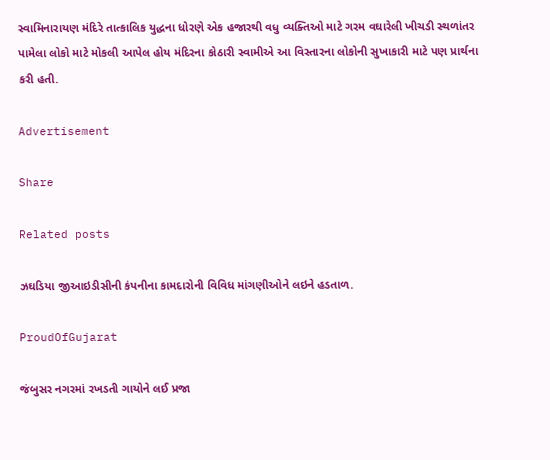સ્વામિનારાયણ મંદિરે તાત્કાલિક યુદ્ધના ધોરણે એક હજારથી વધુ વ્યક્તિઓ માટે ગરમ વઘારેલી ખીચડી સ્થળાંતર પામેલા લોકો માટે મોકલી આપેલ હોય મંદિરના કોઠારી સ્વામીએ આ વિસ્તારના લોકોની સુખાકારી માટે પણ પ્રાર્થના કરી હતી.

Advertisement

Share

Related posts

ઝઘડિયા જીઆઇડીસીની કંપનીના કામદારોની વિવિધ માંગણીઓને લઇને હડતાળ.

ProudOfGujarat

જંબુસર નગરમાં રખડતી ગાયોને લઈ પ્રજા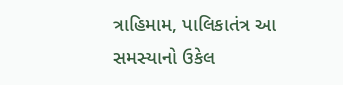ત્રાહિમામ, પાલિકાતંત્ર આ સમસ્યાનો ઉકેલ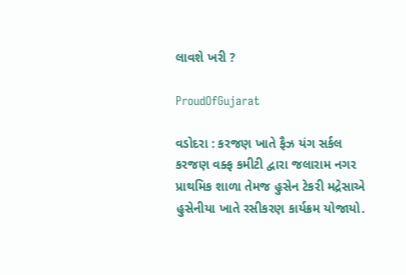લાવશે ખરી ?

ProudOfGujarat

વડોદરા : કરજણ ખાતે ફૈઝ યંગ સર્કલ કરજણ વક્ફ કમીટી દ્વારા જલારામ નગર પ્રાથમિક શાળા તેમજ હુસેન ટેકરી મદ્રેસાએ હુસેનીયા ખાતે રસીકરણ કાર્યક્રમ યોજાયો.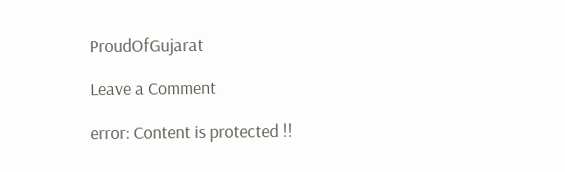ProudOfGujarat

Leave a Comment

error: Content is protected !!